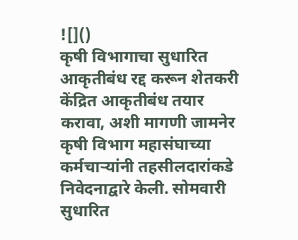![]()
कृषी विभागाचा सुधारित आकृतीबंध रद्द करून शेतकरी केंद्रित आकृतीबंध तयार करावा, अशी मागणी जामनेर कृषी विभाग महासंघाच्या कर्मचाऱ्यांनी तहसीलदारांकडे निवेदनाद्वारे केली. सोमवारी सुधारित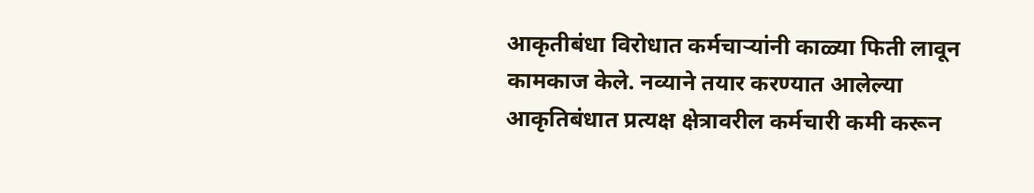आकृतीबंधा विरोधात कर्मचाऱ्यांनी काळ्या फिती लावून कामकाज केले. नव्याने तयार करण्यात आलेल्या आकृतिबंधात प्रत्यक्ष क्षेत्रावरील कर्मचारी कमी करून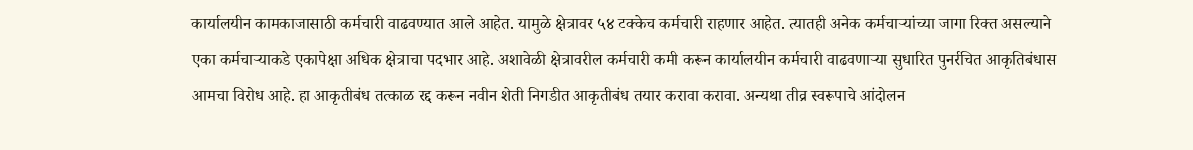कार्यालयीन कामकाजासाठी कर्मचारी वाढवण्यात आले आहेत. यामुळे क्षेत्रावर ५४ टक्केच कर्मचारी राहणार आहेत. त्यातही अनेक कर्मचाऱ्यांच्या जागा रिक्त असल्याने एका कर्मचाऱ्याकडे एकापेक्षा अधिक क्षेत्राचा पदभार आहे. अशावेळी क्षेत्रावरील कर्मचारी कमी करून कार्यालयीन कर्मचारी वाढवणाऱ्या सुधारित पुनर्रचित आकृतिबंधास आमचा विरोध आहे. हा आकृतीबंध तत्काळ रद्द करून नवीन शेती निगडीत आकृतीबंध तयार करावा करावा. अन्यथा तीव्र स्वरूपाचे आंदोलन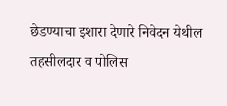छेडण्याचा इशारा देणारे निवेदन येथील तहसीलदार व पोलिस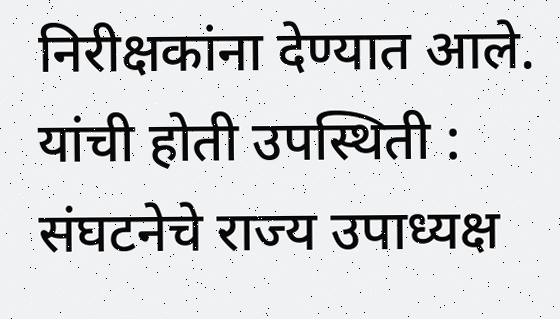निरीक्षकांना देण्यात आले. यांची होती उपस्थिती : संघटनेचे राज्य उपाध्यक्ष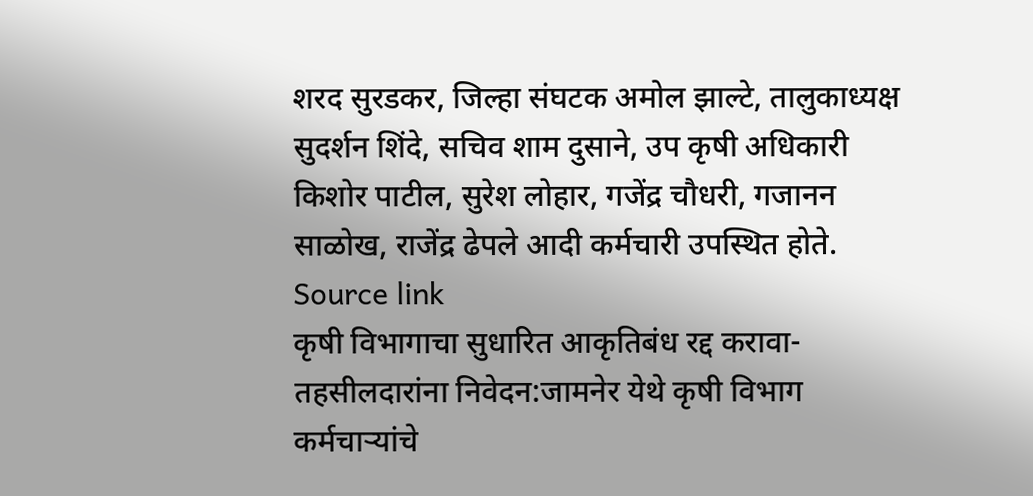शरद सुरडकर, जिल्हा संघटक अमोल झाल्टे, तालुकाध्यक्ष सुदर्शन शिंदे, सचिव शाम दुसाने, उप कृषी अधिकारी किशोर पाटील, सुरेश लोहार, गजेंद्र चौधरी, गजानन साळोख, राजेंद्र ढेपले आदी कर्मचारी उपस्थित होते.
Source link
कृषी विभागाचा सुधारित आकृतिबंध रद्द करावा- तहसीलदारांना निवेदन:जामनेर येथे कृषी विभाग कर्मचाऱ्यांचे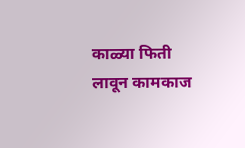काळ्या फिती लावून कामकाज